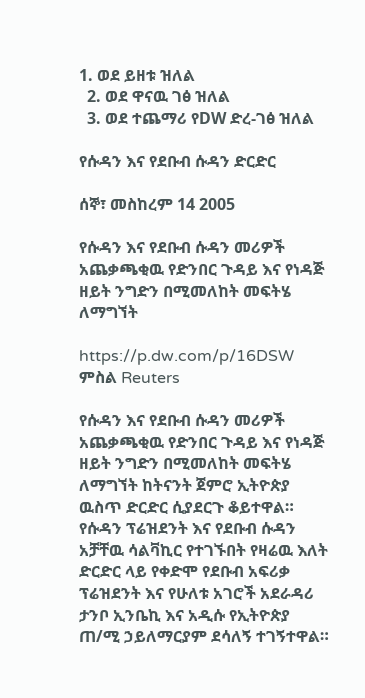1. ወደ ይዘቱ ዝለል
  2. ወደ ዋናዉ ገፅ ዝለል
  3. ወደ ተጨማሪ የDW ድረ-ገፅ ዝለል

የሱዳን እና የደቡብ ሱዳን ድርድር

ሰኞ፣ መስከረም 14 2005

የሱዳን እና የደቡብ ሱዳን መሪዎች አጨቃጫቂዉ የድንበር ጉዳይ እና የነዳጅ ዘይት ንግድን በሚመለከት መፍትሄ ለማግኘት

https://p.dw.com/p/16DSW
ምስል Reuters

የሱዳን እና የደቡብ ሱዳን መሪዎች አጨቃጫቂዉ የድንበር ጉዳይ እና የነዳጅ ዘይት ንግድን በሚመለከት መፍትሄ ለማግኘት ከትናንት ጀምሮ ኢትዮጵያ ዉስጥ ድርድር ሲያደርጉ ቆይተዋል። የሱዳን ፕሬዝደንት እና የደቡብ ሱዳን አቻቸዉ ሳልቫኪር የተገኙበት የዛሬዉ እለት ድርድር ላይ የቀድሞ የደቡብ አፍሪቃ ፕሬዝደንት እና የሁለቱ አገሮች አደራዳሪ ታንቦ ኢንቤኪ እና አዲሱ የኢትዮጵያ ጠ/ሚ ኃይለማርያም ደሳለኝ ተገኝተዋል።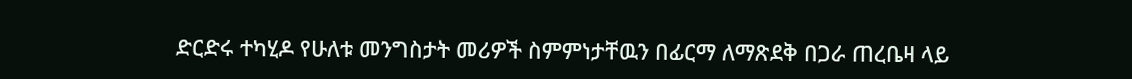ድርድሩ ተካሂዶ የሁለቱ መንግስታት መሪዎች ስምምነታቸዉን በፊርማ ለማጽደቅ በጋራ ጠረቤዛ ላይ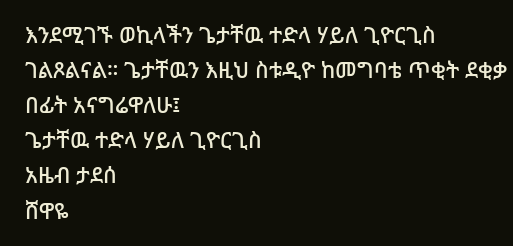እንደሚገኙ ወኪላችን ጌታቸዉ ተድላ ሃይለ ጊዮርጊስ ገልጾልናል። ጌታቸዉን እዚህ ስቱዲዮ ከመግባቴ ጥቂት ደቂቃ በፊት አናግሬዋለሁ፤
ጌታቸዉ ተድላ ሃይለ ጊዮርጊስ
አዜብ ታደሰ
ሸዋዬ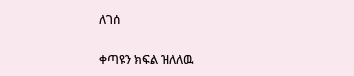ለገሰ

ቀጣዩን ክፍል ዝለለዉ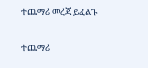ተጨማሪ መረጃ ይፈልጉ

ተጨማሪ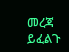መረጃ ይፈልጉ